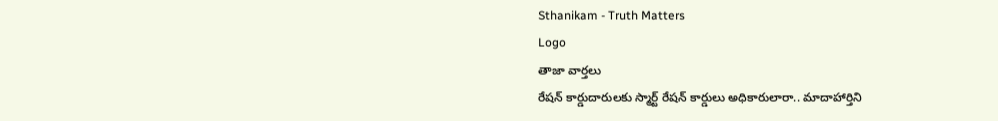Sthanikam - Truth Matters
Logo
తాజా వార్తలు
రేషన్ కార్డుదారులకు స్మార్ట్ రేషన్ కార్డులు అధికారులారా.. మాదాహార్తిని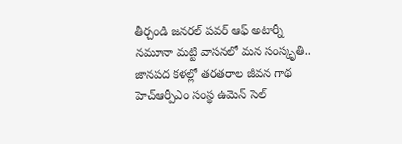తీర్చండి జనరల్ పవర్ ఆఫ్ అటార్నీ నమూనా మట్టి వాసనలో మన సంస్కృతి.. జానపద కళల్లో తరతరాల జీవన గాథ హెచ్ఆర్పీఎం సంస్థ ఉమెన్ సెల్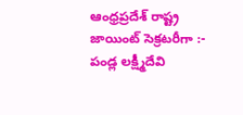ఆంధ్రప్రదేశ్ రాష్ట్ర జాయింట్ సెక్రటరీగా :- పండ్ల లక్ష్మీదేవి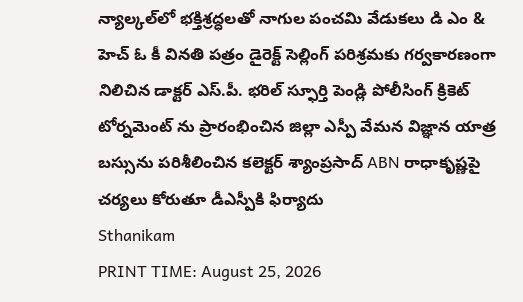న్యాల్కల్‌లో భక్తిశ్రద్ధలతో నాగుల పంచమి వేడుకలు డి ఎం & హెచ్ ఓ కీ వినతి పత్రం డైరెక్ట్ సెల్లింగ్ పరిశ్రమకు గర్వకారణంగా నిలిచిన డాక్టర్ ఎస్.పీ. భరిల్ స్ఫూర్తి పెండ్లి పోలీసింగ్ క్రికెట్ టోర్నమెంట్ ను ప్రారంభించిన జిల్లా ఎస్పీ వేమన విజ్ఞాన యాత్ర బస్సును పరిశీలించిన కలెక్టర్ శ్యాంప్రసాద్ ABN రాధాకృష్ణపై చర్యలు కోరుతూ డీఎస్పీకి ఫిర్యాదు
Sthanikam
PRINT TIME: August 25, 2026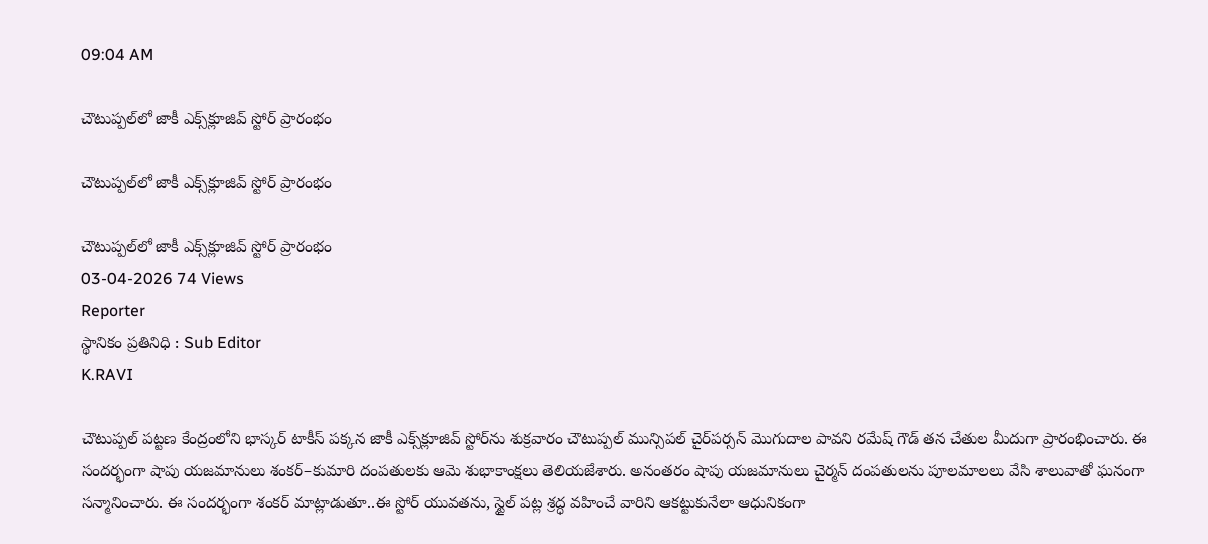09:04 AM

చౌటుప్పల్‌లో జాకీ ఎక్స్‌క్లూజివ్ స్టోర్ ప్రారంభం

చౌటుప్పల్‌లో జాకీ ఎక్స్‌క్లూజివ్ స్టోర్ ప్రారంభం

చౌటుప్పల్‌లో జాకీ ఎక్స్‌క్లూజివ్ స్టోర్ ప్రారంభం
03-04-2026 74 Views
Reporter
స్థానికం ప్రతినిధి : Sub Editor
K.RAVI

చౌటుప్పల్ పట్టణ కేంద్రంలోని భాస్కర్ టాకీస్ పక్కన జాకీ ఎక్స్‌క్లూజివ్ స్టోర్‌ను శుక్రవారం చౌటుప్పల్ మున్సిపల్ చైర్‌పర్సన్ మొగుదాల పావని రమేష్ గౌడ్ తన చేతుల మీదుగా ప్రారంభించారు. ఈ సందర్భంగా షాపు యజమానులు శంకర్–కుమారి దంపతులకు ఆమె శుభాకాంక్షలు తెలియజేశారు. అనంతరం షాపు యజమానులు చైర్మన్ దంపతులను పూలమాలలు వేసి శాలువాతో ఘనంగా సన్మానించారు. ఈ సందర్భంగా శంకర్ మాట్లాడుతూ..ఈ స్టోర్ యువతను, స్టైల్ పట్ల శ్రద్ధ వహించే వారిని ఆకట్టుకునేలా ఆధునికంగా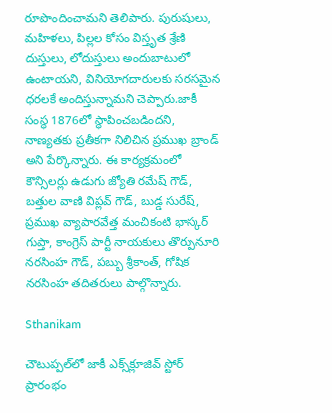రూపొందించామని తెలిపారు. పురుషులు, మహిళలు, పిల్లల కోసం విస్తృత శ్రేణి దుస్తులు, లోదుస్తులు అందుబాటులో ఉంటాయని, వినియోగదారులకు సరసమైన ధరలకే అందిస్తున్నామని చెప్పారు.జాకీ సంస్థ 1876లో స్థాపించబడిందని, నాణ్యతకు ప్రతీకగా నిలిచిన ప్రముఖ బ్రాండ్ అని పేర్కొన్నారు. ఈ కార్యక్రమంలో కౌన్సిలర్లు ఉడుగు జ్యోతి రమేష్ గౌడ్, బత్తుల వాణి విప్లవ్ గౌడ్, బుడ్డ సురేష్, ప్రముఖ వ్యాపారవేత్త మంచికంటి భాస్కర్ గుప్తా, కాంగ్రెస్ పార్టీ నాయకులు తొర్పునూరి నరసింహ గౌడ్, పబ్బు శ్రీకాంత్, గోషిక నరసింహ తదితరులు పాల్గొన్నారు.

Sthanikam

చౌటుప్పల్‌లో జాకీ ఎక్స్‌క్లూజివ్ స్టోర్ ప్రారంభం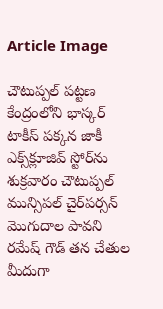Article Image

చౌటుప్పల్ పట్టణ కేంద్రంలోని భాస్కర్ టాకీస్ పక్కన జాకీ ఎక్స్‌క్లూజివ్ స్టోర్‌ను శుక్రవారం చౌటుప్పల్ మున్సిపల్ చైర్‌పర్సన్ మొగుదాల పావని రమేష్ గౌడ్ తన చేతుల మీదుగా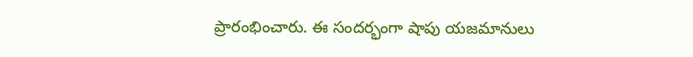ప్రారంభించారు. ఈ సందర్భంగా షాపు యజమానులు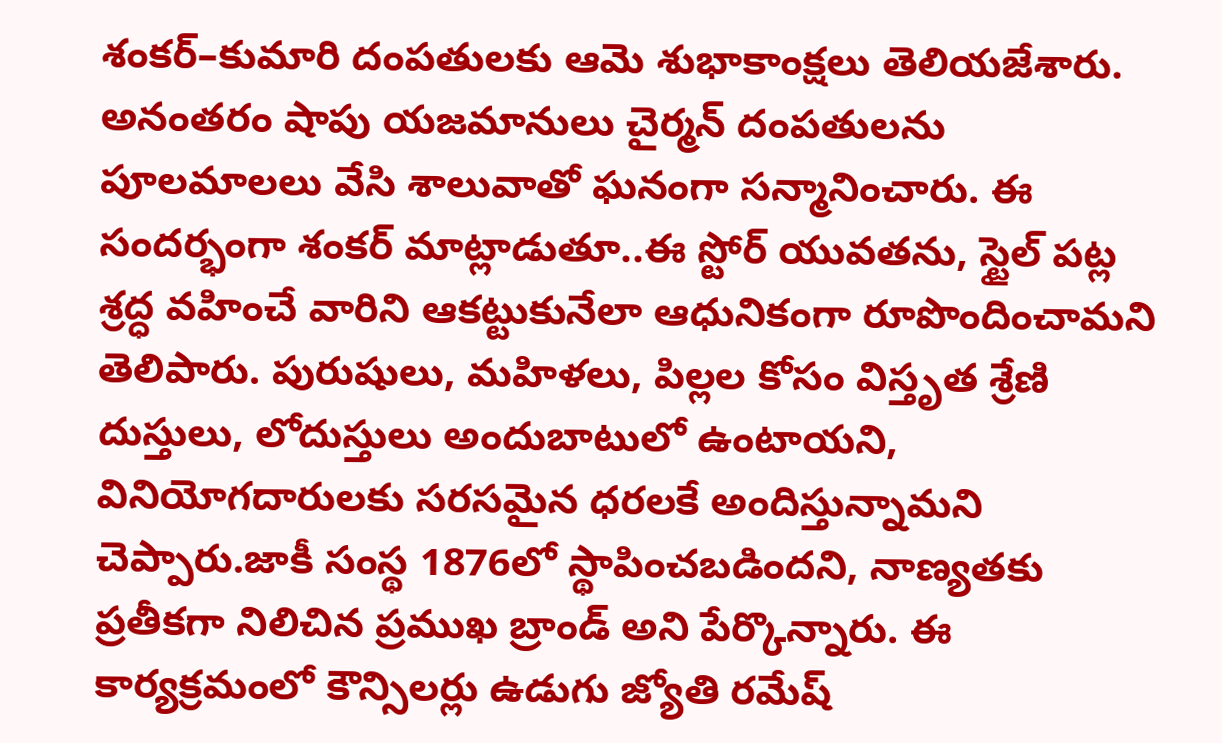శంకర్–కుమారి దంపతులకు ఆమె శుభాకాంక్షలు తెలియజేశారు. అనంతరం షాపు యజమానులు చైర్మన్ దంపతులను పూలమాలలు వేసి శాలువాతో ఘనంగా సన్మానించారు. ఈ సందర్భంగా శంకర్ మాట్లాడుతూ..ఈ స్టోర్ యువతను, స్టైల్ పట్ల శ్రద్ధ వహించే వారిని ఆకట్టుకునేలా ఆధునికంగా రూపొందించామని తెలిపారు. పురుషులు, మహిళలు, పిల్లల కోసం విస్తృత శ్రేణి దుస్తులు, లోదుస్తులు అందుబాటులో ఉంటాయని, వినియోగదారులకు సరసమైన ధరలకే అందిస్తున్నామని చెప్పారు.జాకీ సంస్థ 1876లో స్థాపించబడిందని, నాణ్యతకు ప్రతీకగా నిలిచిన ప్రముఖ బ్రాండ్ అని పేర్కొన్నారు. ఈ కార్యక్రమంలో కౌన్సిలర్లు ఉడుగు జ్యోతి రమేష్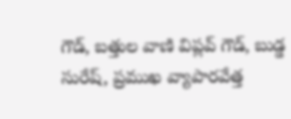గౌడ్, బత్తుల వాణి విప్లవ్ గౌడ్, బుడ్డ సురేష్, ప్రముఖ వ్యాపారవేత్త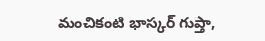మంచికంటి భాస్కర్ గుప్తా,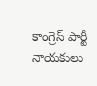కాంగ్రెస్ పార్టీ నాయకులు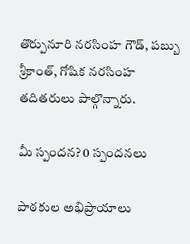తొర్పునూరి నరసింహ గౌడ్, పబ్బు శ్రీకాంత్, గోషిక నరసింహ తదితరులు పాల్గొన్నారు.

మీ స్పందన? 0 స్పందనలు

పాఠకుల అభిప్రాయాలు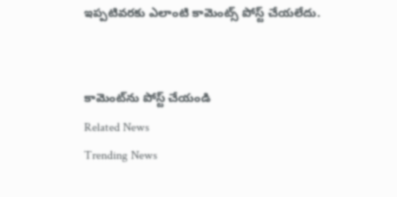ఇప్పటివరకు ఎలాంటి కామెంట్స్ పోస్ట్ చేయలేదు.


కామెంట్‌ను పోస్ట్ చేయండి
Related News
Trending News